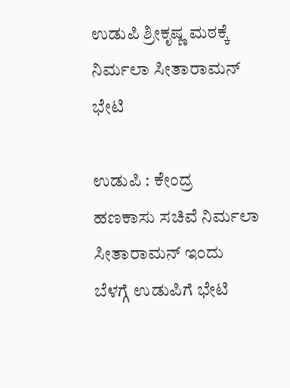ಉಡುಪಿ ಶ್ರೀಕೃಷ್ಣ ಮಠಕ್ಕೆ ನಿರ್ಮಲಾ ಸೀತಾರಾಮನ್‌ ಭೇಟಿ

ಉಡುಪಿ : ಕೇಂದ್ರ ಹಣಕಾಸು ಸಚಿವೆ ನಿರ್ಮಲಾ ಸೀತಾರಾಮನ್ ಇಂದು ಬೆಳಗ್ಗೆ ಉಡುಪಿಗೆ ಭೇಟಿ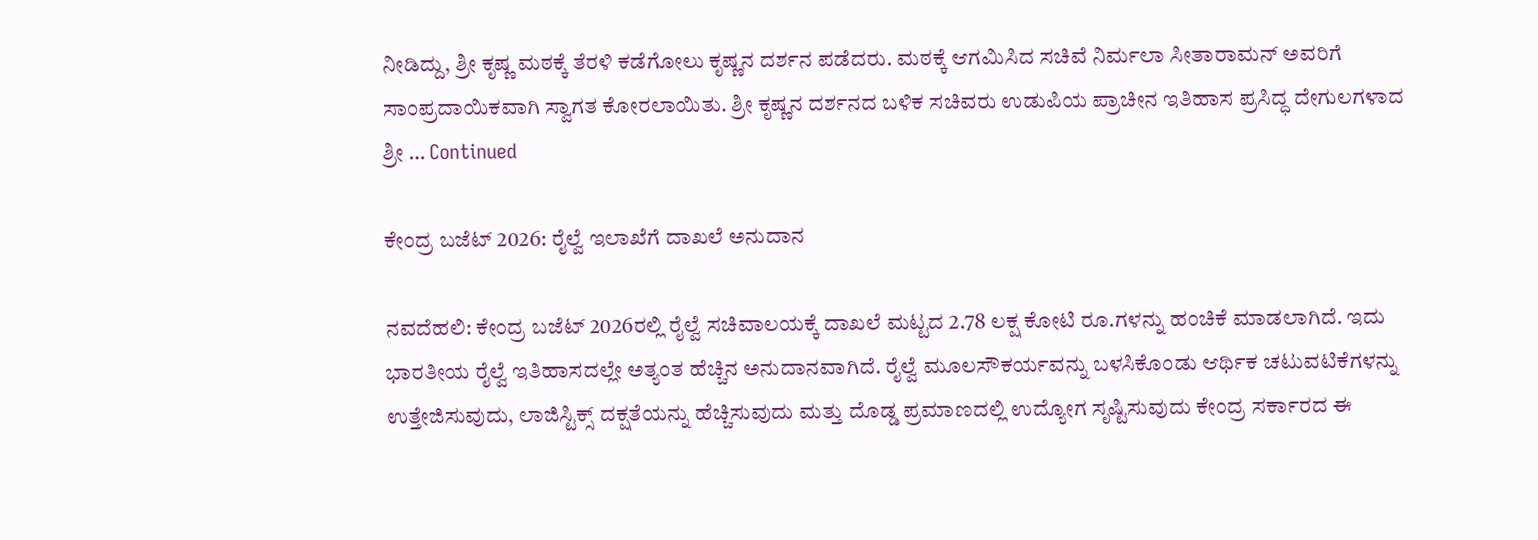ನೀಡಿದ್ದು, ಶ್ರೀ ಕೃಷ್ಣ ಮಠಕ್ಕೆ ತೆರಳಿ ಕಡೆಗೋಲು ಕೃಷ್ಣನ ದರ್ಶನ ಪಡೆದರು. ಮಠಕ್ಕೆ ಆಗಮಿಸಿದ ಸಚಿವೆ ನಿರ್ಮಲಾ ಸೀತಾರಾಮನ್ ಅವರಿಗೆ ಸಾಂಪ್ರದಾಯಿಕವಾಗಿ ಸ್ವಾಗತ ಕೋರಲಾಯಿತು. ಶ್ರೀ ಕೃಷ್ಣನ ದರ್ಶನದ ಬಳಿಕ ಸಚಿವರು ಉಡುಪಿಯ ಪ್ರಾಚೀನ ಇತಿಹಾಸ ಪ್ರಸಿದ್ಧ ದೇಗುಲಗಳಾದ ಶ್ರೀ … Continued

ಕೇಂದ್ರ ಬಜೆಟ್ 2026: ರೈಲ್ವೆ ಇಲಾಖೆಗೆ ದಾಖಲೆ ಅನುದಾನ

ನವದೆಹಲಿ: ಕೇಂದ್ರ ಬಜೆಟ್ 2026ರಲ್ಲಿ ರೈಲ್ವೆ ಸಚಿವಾಲಯಕ್ಕೆ ದಾಖಲೆ ಮಟ್ಟದ 2.78 ಲಕ್ಷ ಕೋಟಿ ರೂ.ಗಳನ್ನು ಹಂಚಿಕೆ ಮಾಡಲಾಗಿದೆ. ಇದು ಭಾರತೀಯ ರೈಲ್ವೆ ಇತಿಹಾಸದಲ್ಲೇ ಅತ್ಯಂತ ಹೆಚ್ಚಿನ ಅನುದಾನವಾಗಿದೆ. ರೈಲ್ವೆ ಮೂಲಸೌಕರ್ಯವನ್ನು ಬಳಸಿಕೊಂಡು ಆರ್ಥಿಕ ಚಟುವಟಿಕೆಗಳನ್ನು ಉತ್ತೇಜಿಸುವುದು, ಲಾಜಿಸ್ಟಿಕ್ಸ್ ದಕ್ಷತೆಯನ್ನು ಹೆಚ್ಚಿಸುವುದು ಮತ್ತು ದೊಡ್ಡ ಪ್ರಮಾಣದಲ್ಲಿ ಉದ್ಯೋಗ ಸೃಷ್ಟಿಸುವುದು ಕೇಂದ್ರ ಸರ್ಕಾರದ ಈ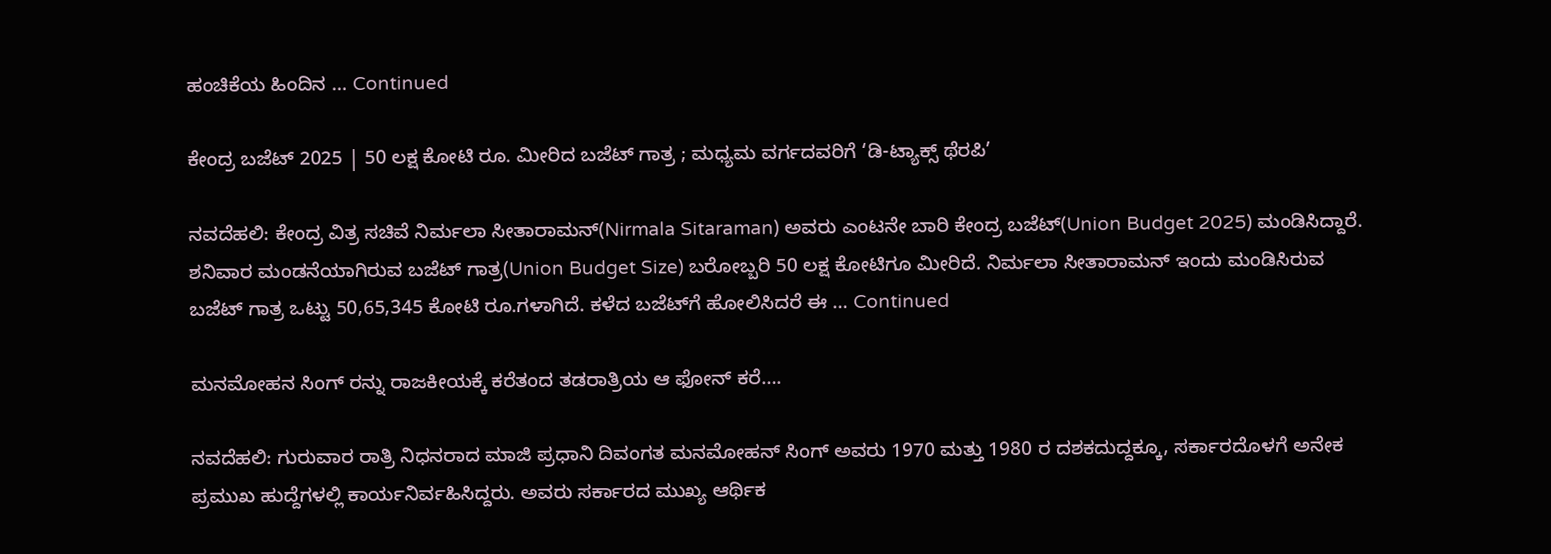ಹಂಚಿಕೆಯ ಹಿಂದಿನ … Continued

ಕೇಂದ್ರ ಬಜೆಟ್ 2025 | 50 ಲಕ್ಷ ಕೋಟಿ ರೂ. ಮೀರಿದ ಬಜೆಟ್‌ ಗಾತ್ರ ; ಮಧ್ಯಮ ವರ್ಗದವರಿಗೆ ‘ಡಿ-ಟ್ಯಾಕ್ಸ್ ಥೆರಪಿ’

ನವದೆಹಲಿ: ಕೇಂದ್ರ ವಿತ್ರ ಸಚಿವೆ ನಿರ್ಮಲಾ ಸೀತಾರಾಮನ್‌(Nirmala Sitaraman) ಅವರು ಎಂಟನೇ ಬಾರಿ ಕೇಂದ್ರ ಬಜೆಟ್‌(Union Budget 2025) ಮಂಡಿಸಿದ್ದಾರೆ. ಶನಿವಾರ ಮಂಡನೆಯಾಗಿರುವ ಬಜೆಟ್‌ ಗಾತ್ರ(Union Budget Size) ಬರೋಬ್ಬರಿ 50 ಲಕ್ಷ ಕೋಟಿಗೂ ಮೀರಿದೆ. ನಿರ್ಮಲಾ ಸೀತಾರಾಮನ್‌ ಇಂದು ಮಂಡಿಸಿರುವ ಬಜೆಟ್‌ ಗಾತ್ರ ಒಟ್ಟು 50,65,345 ಕೋಟಿ ರೂ.ಗಳಾಗಿದೆ. ಕಳೆದ ಬಜೆಟ್‌ಗೆ ಹೋಲಿಸಿದರೆ ಈ … Continued

ಮನಮೋಹನ ಸಿಂಗ್ ರನ್ನು ರಾಜಕೀಯಕ್ಕೆ ಕರೆತಂದ ತಡರಾತ್ರಿಯ ಆ ಫೋನ್‌ ಕರೆ….

ನವದೆಹಲಿ: ಗುರುವಾರ ರಾತ್ರಿ ನಿಧನರಾದ ಮಾಜಿ ಪ್ರಧಾನಿ ದಿವಂಗತ ಮನಮೋಹನ್ ಸಿಂಗ್ ಅವರು 1970 ಮತ್ತು 1980 ರ ದಶಕದುದ್ದಕ್ಕೂ, ಸರ್ಕಾರದೊಳಗೆ ಅನೇಕ ಪ್ರಮುಖ ಹುದ್ದೆಗಳಲ್ಲಿ ಕಾರ್ಯನಿರ್ವಹಿಸಿದ್ದರು. ಅವರು ಸರ್ಕಾರದ ಮುಖ್ಯ ಆರ್ಥಿಕ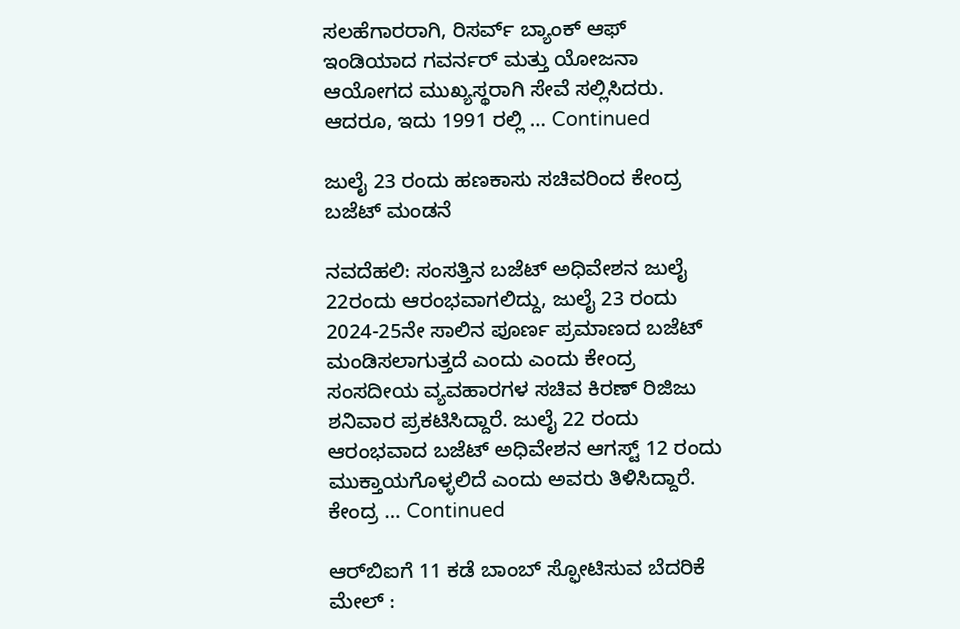ಸಲಹೆಗಾರರಾಗಿ, ರಿಸರ್ವ್ ಬ್ಯಾಂಕ್ ಆಫ್ ಇಂಡಿಯಾದ ಗವರ್ನರ್ ಮತ್ತು ಯೋಜನಾ ಆಯೋಗದ ಮುಖ್ಯಸ್ಥರಾಗಿ ಸೇವೆ ಸಲ್ಲಿಸಿದರು. ಆದರೂ, ಇದು 1991 ರಲ್ಲಿ … Continued

ಜುಲೈ 23 ರಂದು ಹಣಕಾಸು ಸಚಿವರಿಂದ ಕೇಂದ್ರ ಬಜೆಟ್ ಮಂಡನೆ

ನವದೆಹಲಿ: ಸಂಸತ್ತಿನ ಬಜೆಟ್‌ ಅಧಿವೇಶನ ಜುಲೈ 22ರಂದು ಆರಂಭವಾಗಲಿದ್ದು, ಜುಲೈ 23 ರಂದು 2024-25ನೇ ಸಾಲಿನ ಪೂರ್ಣ ಪ್ರಮಾಣದ ಬಜೆಟ್ ಮಂಡಿಸಲಾಗುತ್ತದೆ ಎಂದು ಎಂದು ಕೇಂದ್ರ ಸಂಸದೀಯ ವ್ಯವಹಾರಗಳ ಸಚಿವ ಕಿರಣ್ ರಿಜಿಜು ಶನಿವಾರ ಪ್ರಕಟಿಸಿದ್ದಾರೆ. ಜುಲೈ 22 ರಂದು ಆರಂಭವಾದ ಬಜೆಟ್ ಅಧಿವೇಶನ ಆಗಸ್ಟ್ 12 ರಂದು ಮುಕ್ತಾಯಗೊಳ್ಳಲಿದೆ ಎಂದು ಅವರು ತಿಳಿಸಿದ್ದಾರೆ. ಕೇಂದ್ರ … Continued

ಆರ್‌ಬಿಐಗೆ 11 ಕಡೆ ಬಾಂಬ್ ಸ್ಫೋಟಿಸುವ ಬೆದರಿಕೆ ಮೇಲ್ :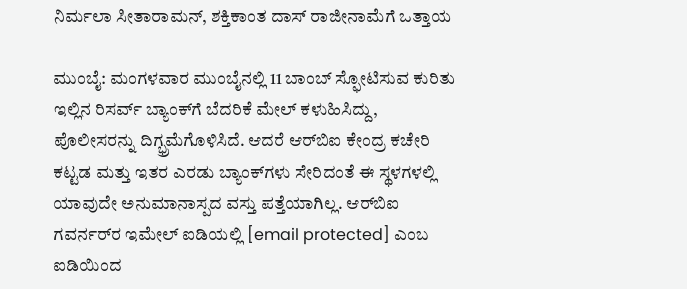ನಿರ್ಮಲಾ ಸೀತಾರಾಮನ್, ಶಕ್ತಿಕಾಂತ ದಾಸ್‌ ರಾಜೀನಾಮೆಗೆ ಒತ್ತಾಯ

ಮುಂಬೈ: ಮಂಗಳವಾರ ಮುಂಬೈನಲ್ಲಿ 11 ಬಾಂಬ್ ಸ್ಫೋಟಿಸುವ ಕುರಿತು ಇಲ್ಲಿನ ರಿಸರ್ವ್ ಬ್ಯಾಂಕ್‌ಗೆ ಬೆದರಿಕೆ ಮೇಲ್ ಕಳುಹಿಸಿದ್ದು, ಪೊಲೀಸರನ್ನು ದಿಗ್ಭ್ರಮೆಗೊಳಿಸಿದೆ. ಆದರೆ ಆರ್‌ಬಿಐ ಕೇಂದ್ರ ಕಚೇರಿ ಕಟ್ಟಡ ಮತ್ತು ಇತರ ಎರಡು ಬ್ಯಾಂಕ್‌ಗಳು ಸೇರಿದಂತೆ ಈ ಸ್ಥಳಗಳಲ್ಲಿ ಯಾವುದೇ ಅನುಮಾನಾಸ್ಪದ ವಸ್ತು ಪತ್ತೆಯಾಗಿಲ್ಲ. ಆರ್‌ಬಿಐ ಗವರ್ನರ್‌ರ ಇಮೇಲ್ ಐಡಿಯಲ್ಲಿ [email protected] ಎಂಬ ಐಡಿಯಿಂದ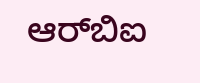ಆರ್‌ಬಿಐ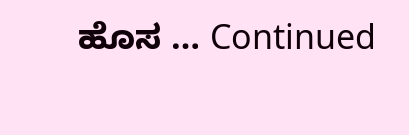ಹೊಸ … Continued